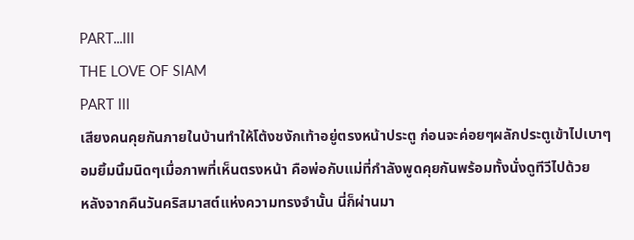PART...III
THE LOVE OF SIAM
PART III
เสียงคนคุยกันภายในบ้านทำให้โต้งชงักเท้าอยู่ตรงหน้าประตู ก่อนจะค่อยๆผลักประตูเข้าไปเบาๆ
อมยิ้มนิ้มนิดๆเมื่อภาพที่เห็นตรงหน้า คือพ่อกับแม่ที่กำลังพูดคุยกันพร้อมทั้งนั่งดูทีวีไปด้วย
หลังจากคืนวันคริสมาสต์แห่งความทรงจำนั้น นี่ก็ผ่านมา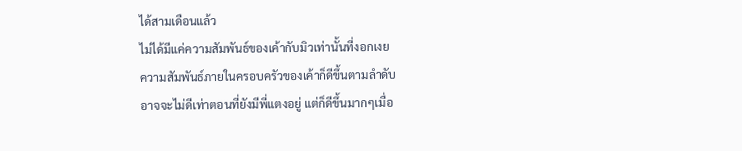ได้สามเดือนแล้ว
ไม่ได้มีแค่ความสัมพันธ์ของเค้ากับมิวเท่านั้นที่งอกเงย
ความสัมพันธ์ภายในครอบครัวของเค้าก็ดีขึ้นตามลำดับ
อาจจะไม่ดีเท่าตอนที่ยังมีพี่แตงอยู่ แต่ก็ดีขึ้นมากๆเมื่อ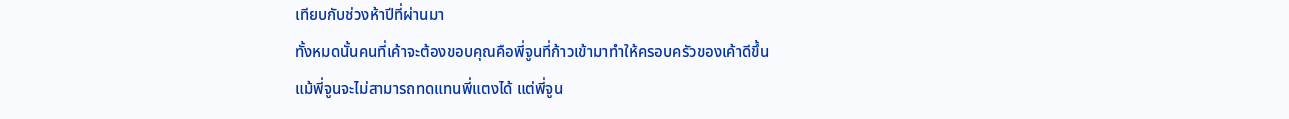เทียบกับช่วงห้าปีที่ผ่านมา
ทั้งหมดนั้นคนที่เค้าจะต้องขอบคุณคือพี่จูนที่ก้าวเข้ามาทำให้ครอบครัวของเค้าดีขึ้น
แม้พี่จูนจะไม่สามารถทดแทนพี่แตงได้ แต่พี่จูน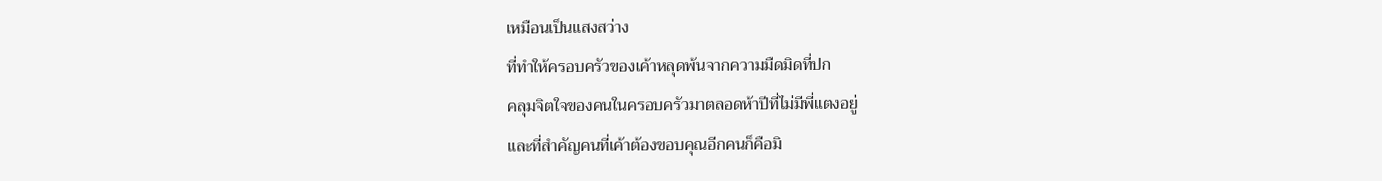เหมือนเป็นแสงสว่าง
ที่ทำให้ครอบครัวของเค้าหลุดพ้นจากความมืดมิดที่ปก
คลุมจิตใจของคนในครอบครัวมาตลอดห้าปีที่ไม่มีพี่แตงอยู่
และที่สำคัญคนที่เค้าต้องขอบคุณอีกคนก็คือมิ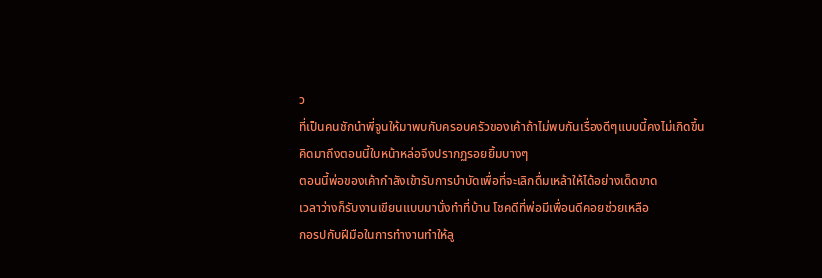ว
ที่เป็นคนชักนำพี่จูนให้มาพบกับครอบครัวของเค้าถ้าไม่พบกันเรื่องดีๆแบบนี้คงไม่เกิดขึ้น
คิดมาถึงตอนนี้ใบหน้าหล่อจึงปรากฏรอยยิ้มบางๆ
ตอนนี้พ่อของเค้ากำลังเข้ารับการบำบัดเพื่อที่จะเลิกดื่มเหล้าให้ได้อย่างเด็ดขาด
เวลาว่างก็รับงานเขียนแบบมานั่งทำที่บ้าน โชคดีที่พ่อมีเพื่อนดีคอยช่วยเหลือ
กอรปกับฝีมือในการทำงานทำให้ลู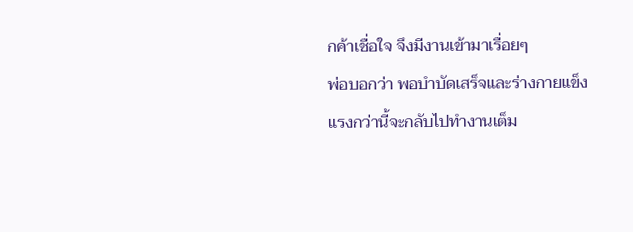กค้าเชื่อใจ จึงมีงานเข้ามาเรื่อยๆ
พ่อบอกว่า พอบำบัดเสร็จและร่างกายแข็งแรงกว่านี้จะกลับไปทำงานเต็ม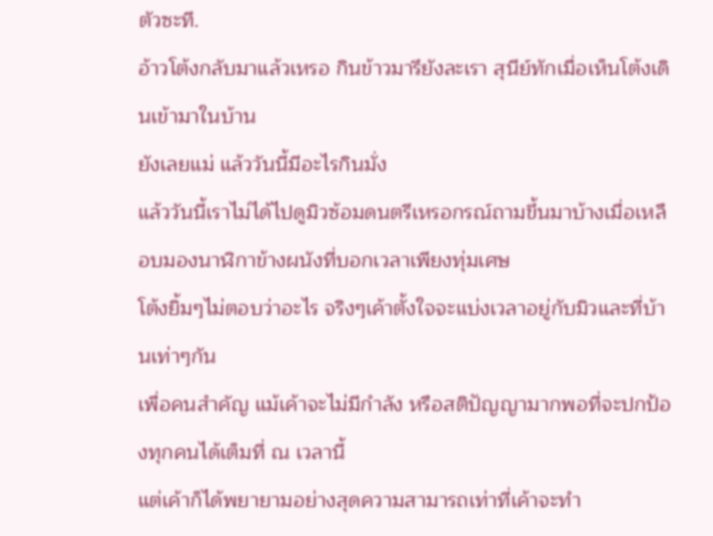ตัวซะที.
อ้าวโต้งกลับมาแล้วเหรอ กินข้าวมารึยังละเรา สุนีย์ทักเมื่อเห็นโต้งเดินเข้ามาในบ้าน
ยังเลยแม่ แล้ววันนี้มีอะไรกินมั่ง
แล้ววันนี้เราไม่ได้ไปดูมิวซ้อมดนตรีเหรอกรณ์ถามขึ้นมาบ้างเมื่อเหลือบมองนาฬิกาข้างผนังที่บอกเวลาเพียงทุ่มเศษ
โต้งยิ้มๆไม่ตอบว่าอะไร จริงๆเค้าตั้งใจจะแบ่งเวลาอยู่กับมิวและที่บ้านเท่าๆกัน
เพื่อคนสำคัญ แม้เค้าจะไม่มีกำลัง หรือสติปัญญามากพอที่จะปกป้องทุกคนได้เต็มที่ ณ เวลานี้
แต่เค้าก็ได้พยายามอย่างสุดความสามารถเท่าที่เค้าจะทำ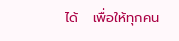ได้   เพื่อให้ทุกคน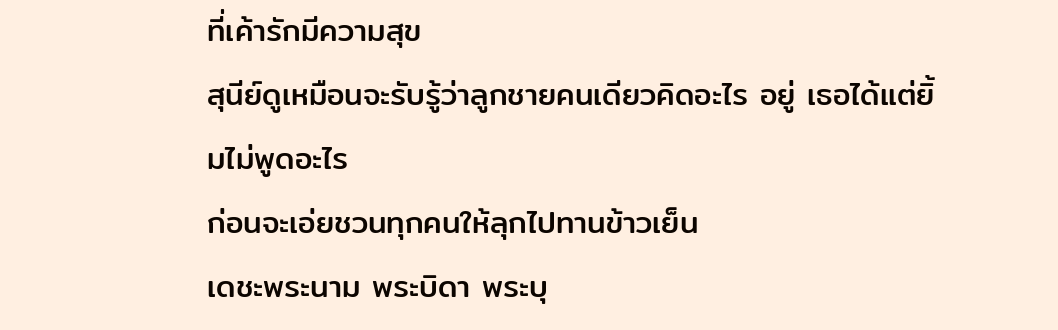ที่เค้ารักมีความสุข
สุนีย์ดูเหมือนจะรับรู้ว่าลูกชายคนเดียวคิดอะไร อยู่ เธอได้แต่ยิ้มไม่พูดอะไร
ก่อนจะเอ่ยชวนทุกคนให้ลุกไปทานข้าวเย็น
เดชะพระนาม พระบิดา พระบุ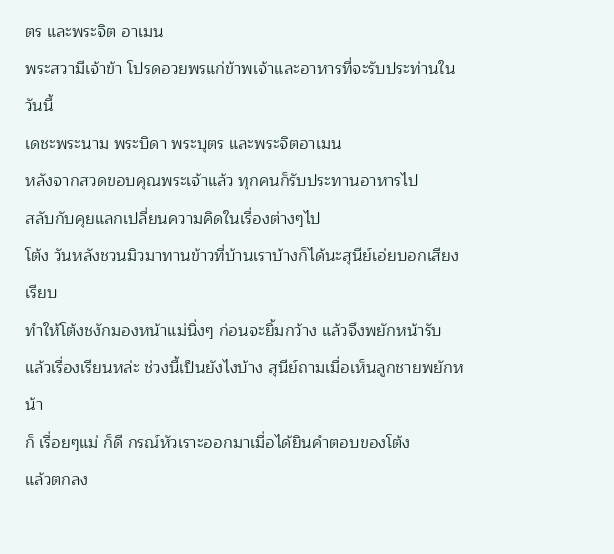ตร และพระจิต อาเมน
พระสวามีเจ้าข้า โปรดอวยพรแก่ข้าพเจ้าและอาหารที่จะรับประท่านในวันนี้
เดชะพระนาม พระบิดา พระบุตร และพระจิตอาเมน
หลังจากสวดขอบคุณพระเจ้าแล้ว ทุกคนก็รับประทานอาหารไป
สลับกับคุยแลกเปลี่ยนความคิดในเรื่องต่างๆไป
โต้ง วันหลังชวนมิวมาทานข้าวที่บ้านเราบ้างก็ได้นะสุนีย์เอ่ยบอกเสียงเรียบ
ทำให้โต้งชงักมองหน้าแม่นิ่งๆ ก่อนจะยิ้มกว้าง แล้วจึงพยักหน้ารับ
แล้วเรื่องเรียนหล่ะ ช่วงนี้เป็นยังไงบ้าง สุนีย์ถามเมื่อเห็นลูกชายพยักหน้า
ก็ เรื่อยๆแม่ ก็ดี กรณ์หัวเราะออกมาเมื่อได้ยินคำตอบของโต้ง
แล้วตกลง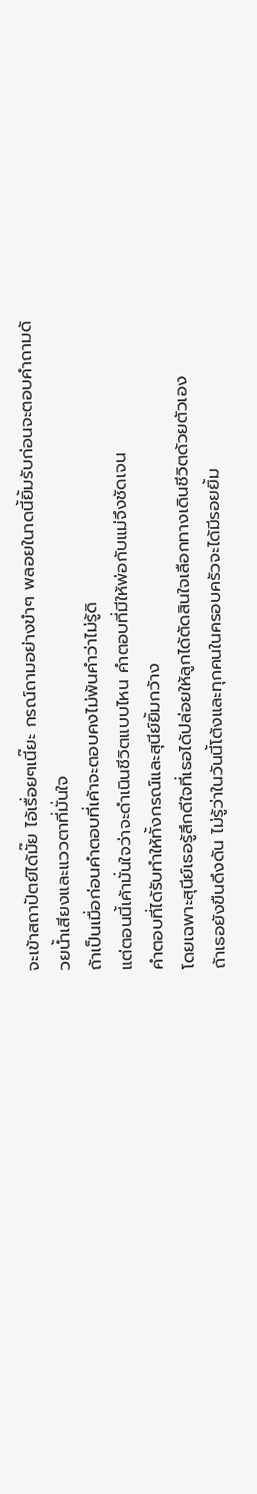จะเข้าสถาปัตย์ได้มั๊ย ไอ้เรื่อยๆเนี๊ยะ กรณ์ถามอย่างขำๆ พลอยในาดนี้ยิ้มรับก่อนจะตอบคำถามด้วยน้ำเสียงและแววตาที่มั่นใจ
ถ้าเป็นเมื่อก่อนคำตอบที่เค้าจะตอบคงไม่พ้นคำว่าไม่รู้ดิ
แต่ตอนนี้เค้ามั่นใจว่าจะดำเนินชีวิตแบบไหน คำตอบที่มีให้พ่อกับแม่จึงชัดเจน
คำตอบที่ได้รับทำให้ทั้งกรณ์และสุนีย์ยิ้มกว้าง
โดยเฉพาะสุนีย์เธอรู้สึกดีใจที่เธอได้ปล่อยให้ลูกได้ตัดสินใจเลือกทางเดินชีวิตด้วยตัวเอง
ถ้าเธอยังขืนดึงดัน ไม่รู้ว่าในวันนี้โต้งและทุกคนในครอบครัวจะได้มีรอยยิ้ม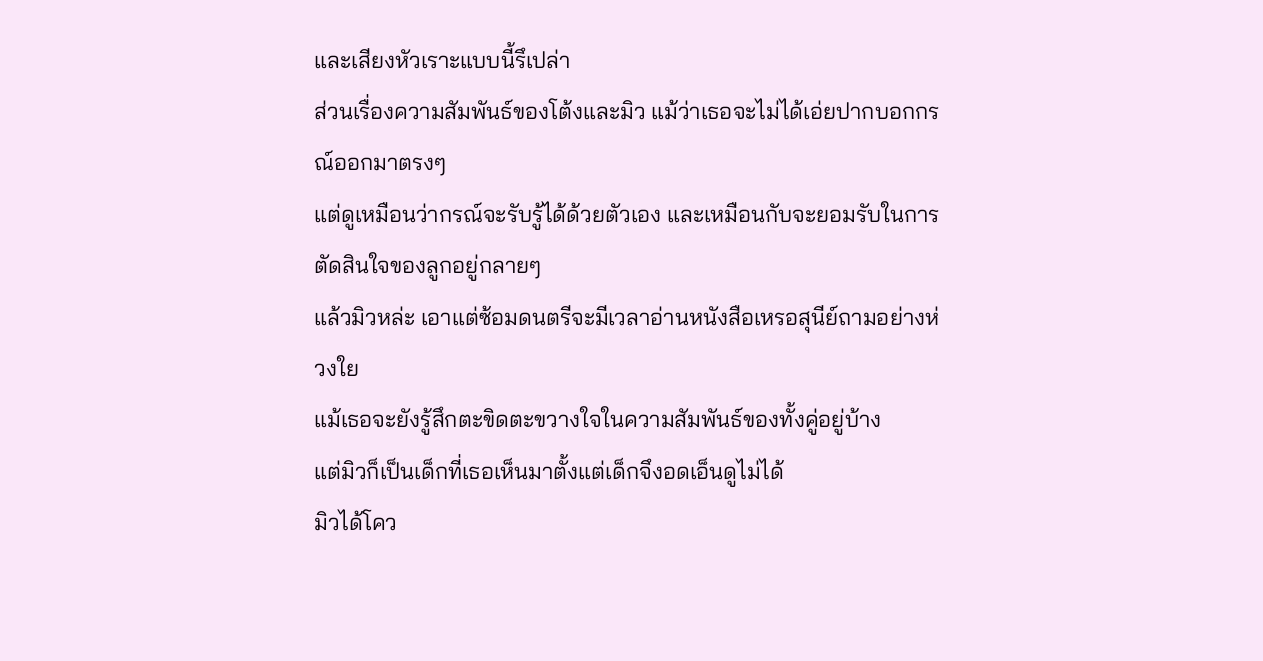และเสียงหัวเราะแบบนี้รึเปล่า
ส่วนเรื่องความสัมพันธ์ของโต้งและมิว แม้ว่าเธอจะไม่ได้เอ่ยปากบอกกรณ์ออกมาตรงๆ
แต่ดูเหมือนว่ากรณ์จะรับรู้ได้ด้วยตัวเอง และเหมือนกับจะยอมรับในการตัดสินใจของลูกอยู่กลายๆ
แล้วมิวหล่ะ เอาแต่ซ้อมดนตรีจะมีเวลาอ่านหนังสือเหรอสุนีย์ถามอย่างห่วงใย
แม้เธอจะยังรู้สึกตะขิดตะขวางใจในความสัมพันธ์ของทั้งคู่อยู่บ้าง
แต่มิวก็เป็นเด็กที่เธอเห็นมาตั้งแต่เด็กจึงอดเอ็นดูไม่ได้
มิวได้โคว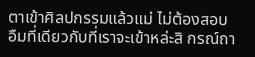ตาเข้าศิลปกรรมแล้วแม่ ไม่ต้องสอบ
อืมที่เดียวกับที่เราจะเข้าหล่ะสิ กรณ์ถา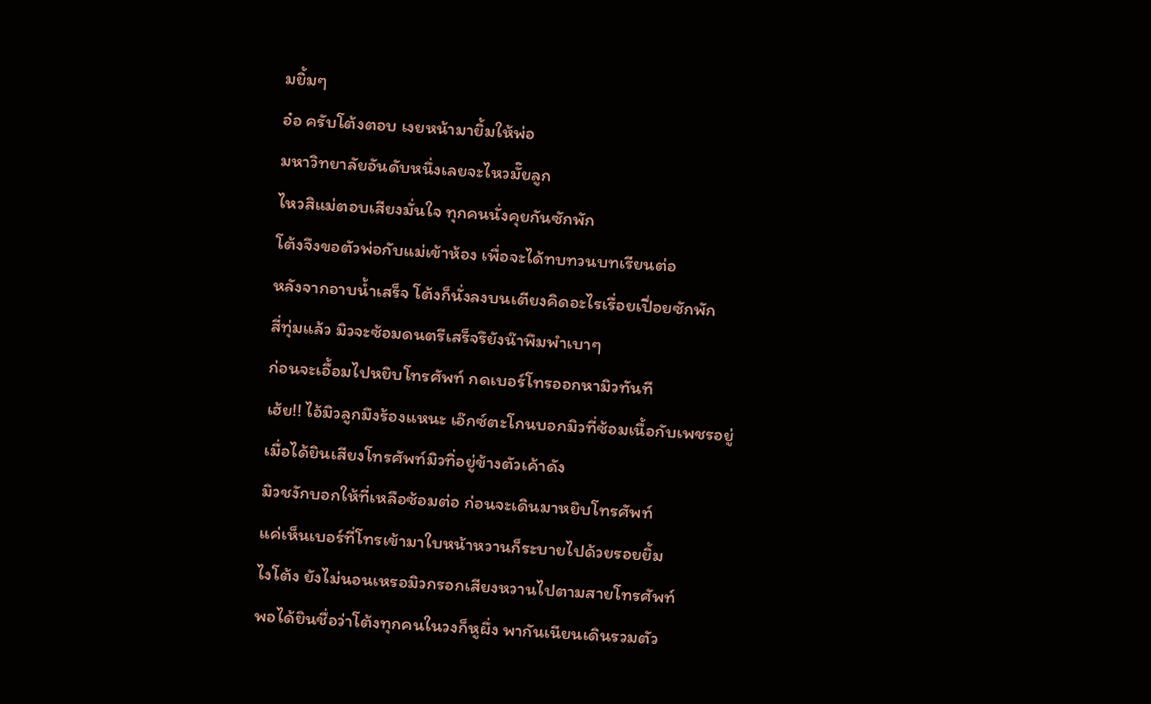มยิ้มๆ
อ๋อ ครับโต้งตอบ เงยหน้ามายิ้มให้พ่อ
มหาวิทยาลัยอันดับหนึ่งเลยจะไหวมั๊ยลูก
ไหวสิแม่ตอบเสียงมั่นใจ ทุกคนนั่งคุยกันซักพัก
โต้งจึงขอตัวพ่อกับแม่เข้าห้อง เพื่อจะได้ทบทวนบทเรียนต่อ
หลังจากอาบน้ำเสร็จ โต้งก็นั่งลงบนเตียงคิดอะไรเรื่อยเปื่อยซักพัก
สี่ทุ่มแล้ว มิวจะซ้อมดนตรีเสร็จรึยังน๊าพึมพำเบาๆ
ก่อนจะเอื้อมไปหยิบโทรศัพท์ กดเบอร์โทรออกหามิวทันที
เฮ้ย!! ไอ้มิวลูกมึงร้องแหนะ เอ๊กซ์ตะโกนบอกมิวที่ซ้อมเนื้อกับเพชรอยู่
เมื่อได้ยินเสียงโทรศัพท์มิวทิ่อยู่ข้างตัวเค้าดัง
มิวชงักบอกให้ที่เหลือซ้อมต่อ ก่อนจะเดินมาหยิบโทรศัพท์
แค่เห็นเบอร์ที่โทรเข้ามาใบหน้าหวานก็ระบายไปด้วยรอยยิ้ม
ไงโต้ง ยังไม่นอนเหรอมิวกรอกเสียงหวานไปตามสายโทรศัพท์
พอได้ยินชื่อว่าโต้งทุกคนในวงก็หูผึ่ง พากันเนียนเดินรวมตัว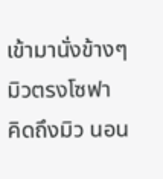เข้ามานั่งข้างๆมิวตรงโซฟา
คิดถึงมิว นอน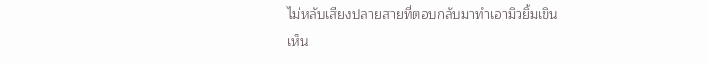ไม่หลับเสียงปลายสายที่ตอบกลับมาทำเอามิวยิ้มเขิน
เห็น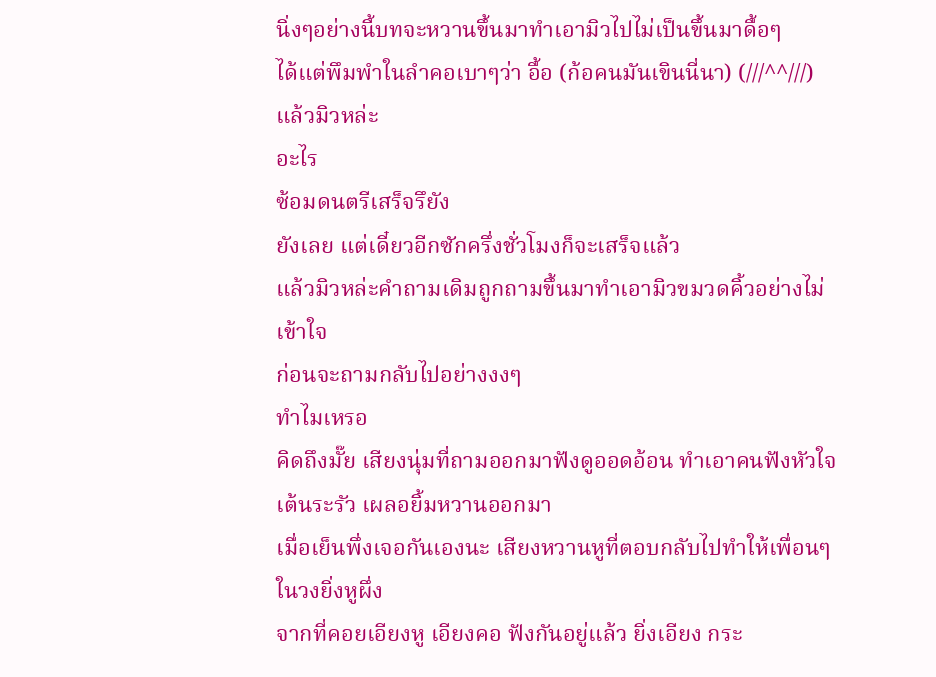นิ่งๆอย่างนี้บทจะหวานขึ้นมาทำเอามิวไปไม่เป็นขึ้นมาดื้อๆ
ได้แต่พึมพำในลำคอเบาๆว่า อื้อ (ก้อคนมันเขินนี่นา) (///^^///)
แล้วมิวหล่ะ
อะไร
ซ้อมดนตรีเสร็จรึยัง
ยังเลย แต่เดี๋ยวอีกซักครึ่งชั่วโมงก็จะเสร็จแล้ว
แล้วมิวหล่ะคำถามเดิมถูกถามขึ้นมาทำเอามิวขมวดคิ้วอย่างไม่เข้าใจ
ก่อนจะถามกลับไปอย่างงงๆ
ทำไมเหรอ
คิดถึงมั๊ย เสียงนุ่มที่ถามออกมาฟังดูออดอ้อน ทำเอาคนฟังหัวใจเต้นระรัว เผลอยิ้มหวานออกมา
เมื่อเย็นพึ่งเจอกันเองนะ เสียงหวานหูที่ตอบกลับไปทำให้เพื่อนๆในวงยิ่งหูผึ่ง
จากที่คอยเอียงหู เอียงคอ ฟังกันอยู่แล้ว ยิ่งเอียง กระ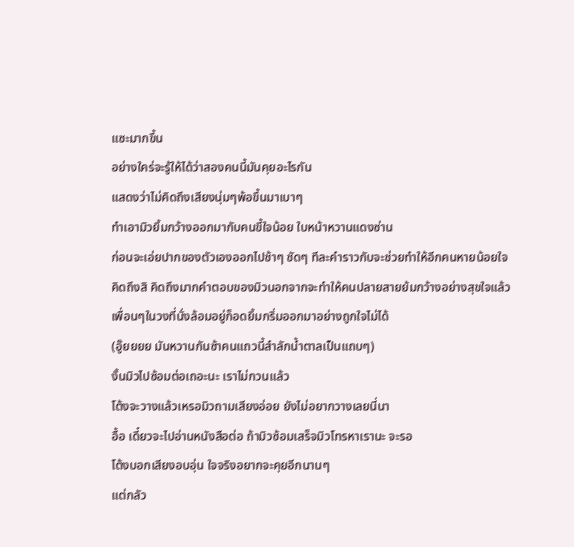แซะมากขึ้น
อย่างใคร่จะรู้ให้ได้ว่าสองคนนี้มันคุยอะไรกัน
แสดงว่าไม่คิดถึงเสียงนุ่มๆพ้อขึ้นมาเบาๆ
ทำเอามิวยิ้มกว้างออกมากับคนขี้ใจน้อย ใบหน้าหวานแดงซ่าน
ก่อนจะเอ่ยปากของตัวเองออกไปช้าๆ ชัดๆ ทีละคำราวกับจะช่วยทำให้อีกคนหายน้อยใจ
คิดถึงสิ คิดถึงมากคำตอบของมิวนอกจากจะทำให้คนปลายสายย้มกว้างอย่างสุขใจแล้ว
เพื่อนๆในวงที่นั่งล้อมอยู่ก็อดยิ้มกริ่มออกมาอย่างถูกใจไม่ได้
(อู๊ยยยย มันหวานกันซ้าคนแถวนี้สำลักน้ำตาลเป็นแถบๆ)
งั้นมิวไปซ้อมต่อเถอะนะ เราไม่กวนแล้ว
โต้งจะวางแล้วเหรอมิวถามเสียงอ่อย ยังไม่อยากวางเลยนี่นา
อื้อ เดี๋ยวจะไปอ่านหนังสือต่อ ถ้ามิวซ้อมเสร็จมิวโทรหาเรานะ จะรอ
โต้งบอกเสียงอบอุ่น ใจจริงอยากจะคุยอีกนานๆ
แต่กลัว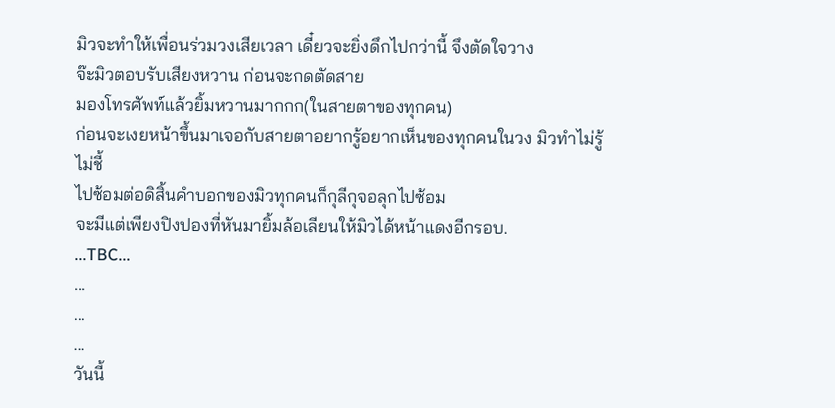มิวจะทำให้เพื่อนร่วมวงเสียเวลา เดี๋ยวจะยิ่งดึกไปกว่านี้ จึงตัดใจวาง
จ๊ะมิวตอบรับเสียงหวาน ก่อนจะกดตัดสาย
มองโทรศัพท์แล้วยิ้มหวานมากกก(ในสายตาของทุกคน)
ก่อนจะเงยหน้าขึ้นมาเจอกับสายตาอยากรู้อยากเห็นของทุกคนในวง มิวทำไม่รู้ไม่ชี้
ไปซ้อมต่อดิสิ้นคำบอกของมิวทุกคนก็กุลีกุจอลุกไปซ้อม
จะมีแต่เพียงปิงปองที่หันมายิ้มล้อเลียนให้มิวได้หน้าแดงอีกรอบ.
...TBC...
...
...
...
วันนี้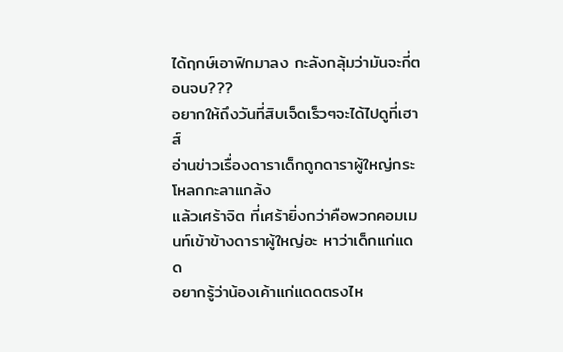ได้ฤกษ์เอาฟิกมาลง กะลังกลุ้มว่ามันจะกี่ตอนจบ???
อยากให้ถึงวันที่สิบเจ็ดเร็วๆจะได้ไปดูที่เฮาส์
อ่านข่าวเรื่องดาราเด็กถูกดาราผู้ใหญ่กระโหลกกะลาแกล้ง
แล้วเศร้าจิต ที่เศร้ายิ่งกว่าคือพวกคอมเมนท์เข้าข้างดาราผู้ใหญ่อะ หาว่าเด็กแก่แดด
อยากรู้ว่าน้องเค้าแก่แดดตรงไห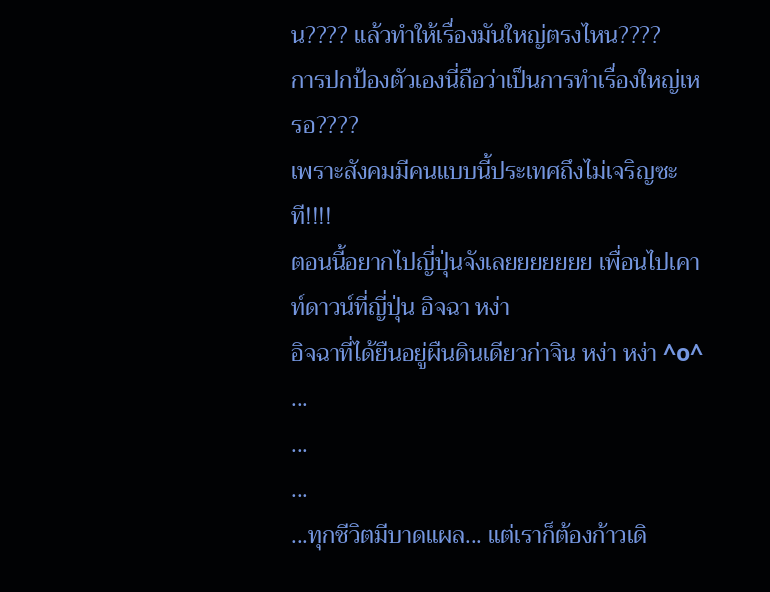น???? แล้วทำให้เรื่องมันใหญ่ตรงไหน????
การปกป้องตัวเองนี่ถือว่าเป็นการทำเรื่องใหญ่เหรอ????
เพราะสังคมมีคนแบบนี้ประเทศถึงไม่เจริญซะที!!!!
ตอนนี้อยากไปญี่ปุ่นจังเลยยยยยยย เพื่อนไปเคาท์ดาวน์ที่ญี่ปุ่น อิจฉา หง่า
อิจฉาที่ได้ยืนอยู่ผืนดินเดียวก่าจิน หง่า หง่า ^o^
...
...
...
...ทุกชีวิตมีบาดแผล... แต่เราก็ต้องก้าวเดิ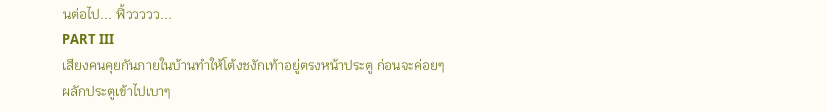นต่อไป... ฟิ้ววววว...
PART III
เสียงคนคุยกันภายในบ้านทำให้โต้งชงักเท้าอยู่ตรงหน้าประตู ก่อนจะค่อยๆผลักประตูเข้าไปเบาๆ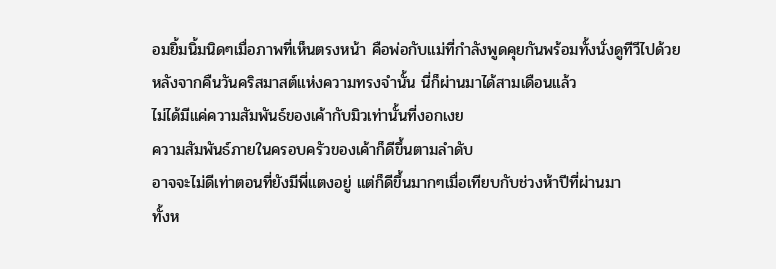อมยิ้มนิ้มนิดๆเมื่อภาพที่เห็นตรงหน้า คือพ่อกับแม่ที่กำลังพูดคุยกันพร้อมทั้งนั่งดูทีวีไปด้วย
หลังจากคืนวันคริสมาสต์แห่งความทรงจำนั้น นี่ก็ผ่านมาได้สามเดือนแล้ว
ไม่ได้มีแค่ความสัมพันธ์ของเค้ากับมิวเท่านั้นที่งอกเงย
ความสัมพันธ์ภายในครอบครัวของเค้าก็ดีขึ้นตามลำดับ
อาจจะไม่ดีเท่าตอนที่ยังมีพี่แตงอยู่ แต่ก็ดีขึ้นมากๆเมื่อเทียบกับช่วงห้าปีที่ผ่านมา
ทั้งห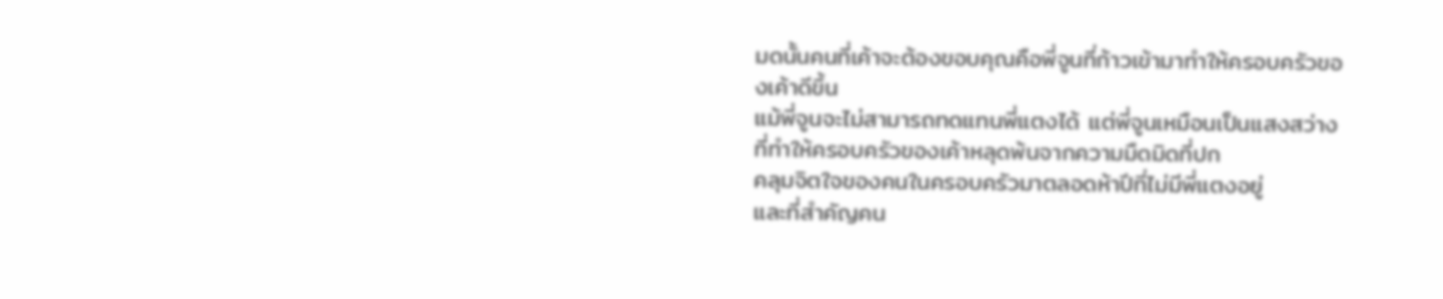มดนั้นคนที่เค้าจะต้องขอบคุณคือพี่จูนที่ก้าวเข้ามาทำให้ครอบครัวของเค้าดีขึ้น
แม้พี่จูนจะไม่สามารถทดแทนพี่แตงได้ แต่พี่จูนเหมือนเป็นแสงสว่าง
ที่ทำให้ครอบครัวของเค้าหลุดพ้นจากความมืดมิดที่ปก
คลุมจิตใจของคนในครอบครัวมาตลอดห้าปีที่ไม่มีพี่แตงอยู่
และที่สำคัญคน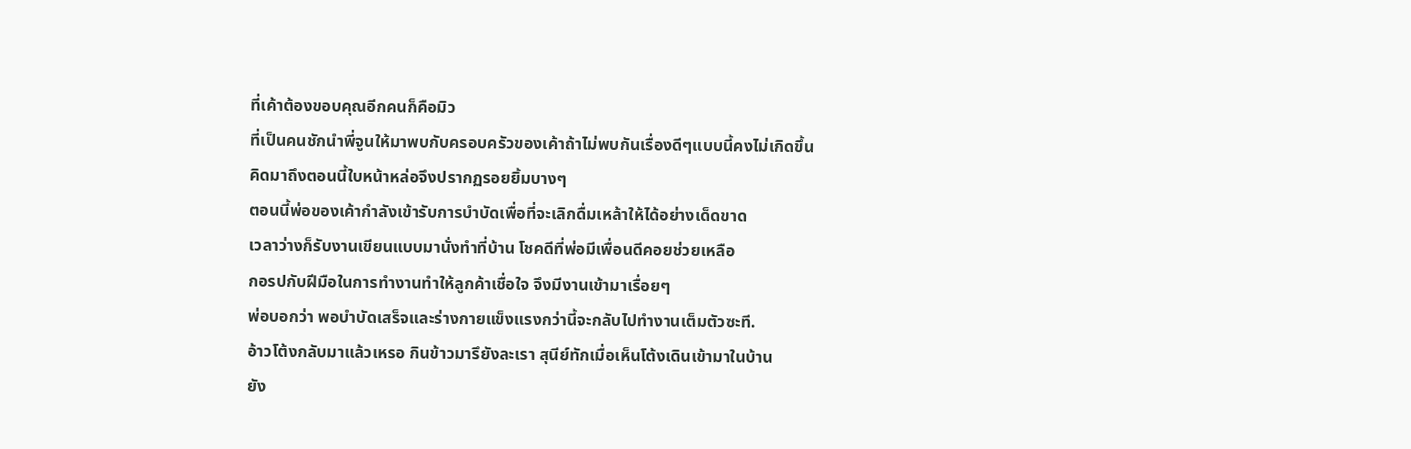ที่เค้าต้องขอบคุณอีกคนก็คือมิว
ที่เป็นคนชักนำพี่จูนให้มาพบกับครอบครัวของเค้าถ้าไม่พบกันเรื่องดีๆแบบนี้คงไม่เกิดขึ้น
คิดมาถึงตอนนี้ใบหน้าหล่อจึงปรากฏรอยยิ้มบางๆ
ตอนนี้พ่อของเค้ากำลังเข้ารับการบำบัดเพื่อที่จะเลิกดื่มเหล้าให้ได้อย่างเด็ดขาด
เวลาว่างก็รับงานเขียนแบบมานั่งทำที่บ้าน โชคดีที่พ่อมีเพื่อนดีคอยช่วยเหลือ
กอรปกับฝีมือในการทำงานทำให้ลูกค้าเชื่อใจ จึงมีงานเข้ามาเรื่อยๆ
พ่อบอกว่า พอบำบัดเสร็จและร่างกายแข็งแรงกว่านี้จะกลับไปทำงานเต็มตัวซะที.
อ้าวโต้งกลับมาแล้วเหรอ กินข้าวมารึยังละเรา สุนีย์ทักเมื่อเห็นโต้งเดินเข้ามาในบ้าน
ยัง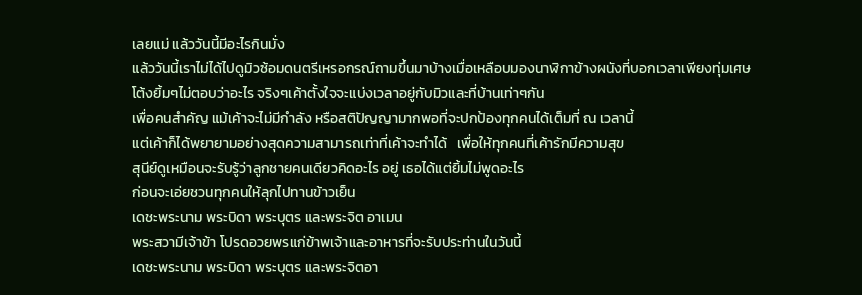เลยแม่ แล้ววันนี้มีอะไรกินมั่ง
แล้ววันนี้เราไม่ได้ไปดูมิวซ้อมดนตรีเหรอกรณ์ถามขึ้นมาบ้างเมื่อเหลือบมองนาฬิกาข้างผนังที่บอกเวลาเพียงทุ่มเศษ
โต้งยิ้มๆไม่ตอบว่าอะไร จริงๆเค้าตั้งใจจะแบ่งเวลาอยู่กับมิวและที่บ้านเท่าๆกัน
เพื่อคนสำคัญ แม้เค้าจะไม่มีกำลัง หรือสติปัญญามากพอที่จะปกป้องทุกคนได้เต็มที่ ณ เวลานี้
แต่เค้าก็ได้พยายามอย่างสุดความสามารถเท่าที่เค้าจะทำได้   เพื่อให้ทุกคนที่เค้ารักมีความสุข
สุนีย์ดูเหมือนจะรับรู้ว่าลูกชายคนเดียวคิดอะไร อยู่ เธอได้แต่ยิ้มไม่พูดอะไร
ก่อนจะเอ่ยชวนทุกคนให้ลุกไปทานข้าวเย็น
เดชะพระนาม พระบิดา พระบุตร และพระจิต อาเมน
พระสวามีเจ้าข้า โปรดอวยพรแก่ข้าพเจ้าและอาหารที่จะรับประท่านในวันนี้
เดชะพระนาม พระบิดา พระบุตร และพระจิตอา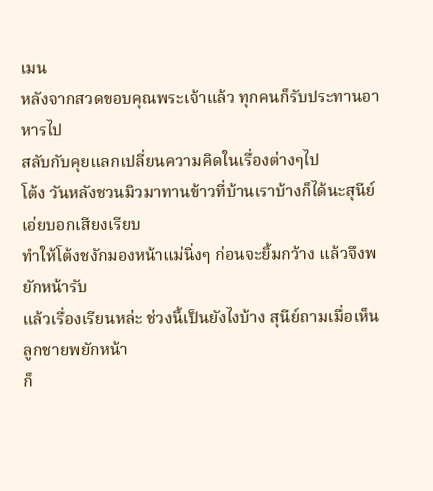เมน
หลังจากสวดขอบคุณพระเจ้าแล้ว ทุกคนก็รับประทานอาหารไป
สลับกับคุยแลกเปลี่ยนความคิดในเรื่องต่างๆไป
โต้ง วันหลังชวนมิวมาทานข้าวที่บ้านเราบ้างก็ได้นะสุนีย์เอ่ยบอกเสียงเรียบ
ทำให้โต้งชงักมองหน้าแม่นิ่งๆ ก่อนจะยิ้มกว้าง แล้วจึงพยักหน้ารับ
แล้วเรื่องเรียนหล่ะ ช่วงนี้เป็นยังไงบ้าง สุนีย์ถามเมื่อเห็นลูกชายพยักหน้า
ก็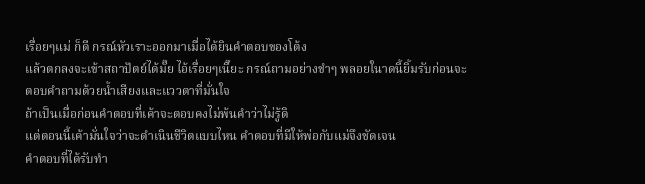เรื่อยๆแม่ ก็ดี กรณ์หัวเราะออกมาเมื่อได้ยินคำตอบของโต้ง
แล้วตกลงจะเข้าสถาปัตย์ได้มั๊ย ไอ้เรื่อยๆเนี๊ยะ กรณ์ถามอย่างขำๆ พลอยในาดนี้ยิ้มรับก่อนจะตอบคำถามด้วยน้ำเสียงและแววตาที่มั่นใจ
ถ้าเป็นเมื่อก่อนคำตอบที่เค้าจะตอบคงไม่พ้นคำว่าไม่รู้ดิ
แต่ตอนนี้เค้ามั่นใจว่าจะดำเนินชีวิตแบบไหน คำตอบที่มีให้พ่อกับแม่จึงชัดเจน
คำตอบที่ได้รับทำ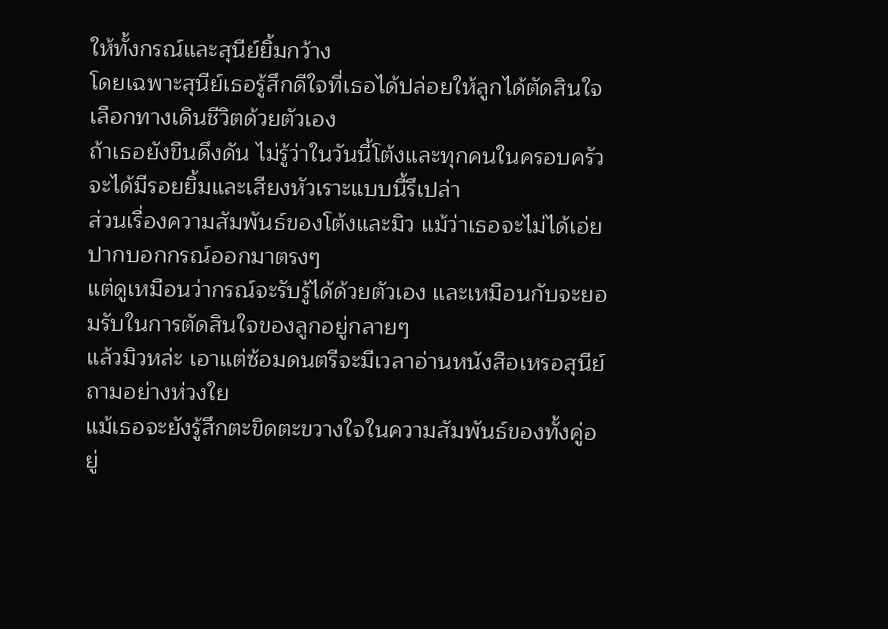ให้ทั้งกรณ์และสุนีย์ยิ้มกว้าง
โดยเฉพาะสุนีย์เธอรู้สึกดีใจที่เธอได้ปล่อยให้ลูกได้ตัดสินใจเลือกทางเดินชีวิตด้วยตัวเอง
ถ้าเธอยังขืนดึงดัน ไม่รู้ว่าในวันนี้โต้งและทุกคนในครอบครัวจะได้มีรอยยิ้มและเสียงหัวเราะแบบนี้รึเปล่า
ส่วนเรื่องความสัมพันธ์ของโต้งและมิว แม้ว่าเธอจะไม่ได้เอ่ยปากบอกกรณ์ออกมาตรงๆ
แต่ดูเหมือนว่ากรณ์จะรับรู้ได้ด้วยตัวเอง และเหมือนกับจะยอมรับในการตัดสินใจของลูกอยู่กลายๆ
แล้วมิวหล่ะ เอาแต่ซ้อมดนตรีจะมีเวลาอ่านหนังสือเหรอสุนีย์ถามอย่างห่วงใย
แม้เธอจะยังรู้สึกตะขิดตะขวางใจในความสัมพันธ์ของทั้งคู่อยู่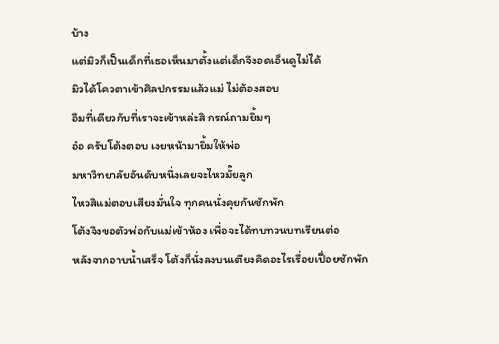บ้าง
แต่มิวก็เป็นเด็กที่เธอเห็นมาตั้งแต่เด็กจึงอดเอ็นดูไม่ได้
มิวได้โควตาเข้าศิลปกรรมแล้วแม่ ไม่ต้องสอบ
อืมที่เดียวกับที่เราจะเข้าหล่ะสิ กรณ์ถามยิ้มๆ
อ๋อ ครับโต้งตอบ เงยหน้ามายิ้มให้พ่อ
มหาวิทยาลัยอันดับหนึ่งเลยจะไหวมั๊ยลูก
ไหวสิแม่ตอบเสียงมั่นใจ ทุกคนนั่งคุยกันซักพัก
โต้งจึงขอตัวพ่อกับแม่เข้าห้อง เพื่อจะได้ทบทวนบทเรียนต่อ
หลังจากอาบน้ำเสร็จ โต้งก็นั่งลงบนเตียงคิดอะไรเรื่อยเปื่อยซักพัก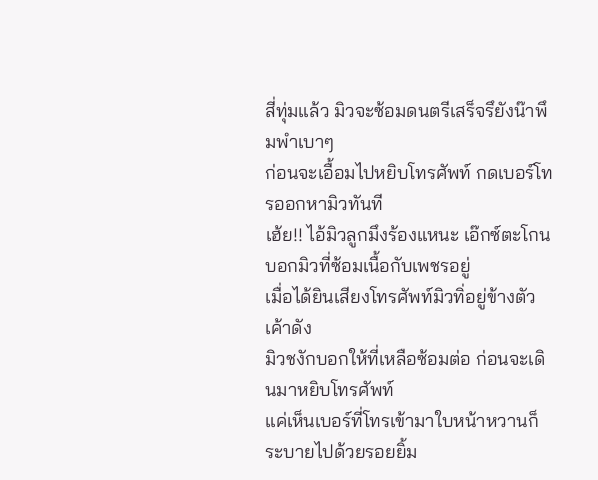สี่ทุ่มแล้ว มิวจะซ้อมดนตรีเสร็จรึยังน๊าพึมพำเบาๆ
ก่อนจะเอื้อมไปหยิบโทรศัพท์ กดเบอร์โทรออกหามิวทันที
เฮ้ย!! ไอ้มิวลูกมึงร้องแหนะ เอ๊กซ์ตะโกนบอกมิวที่ซ้อมเนื้อกับเพชรอยู่
เมื่อได้ยินเสียงโทรศัพท์มิวทิ่อยู่ข้างตัวเค้าดัง
มิวชงักบอกให้ที่เหลือซ้อมต่อ ก่อนจะเดินมาหยิบโทรศัพท์
แค่เห็นเบอร์ที่โทรเข้ามาใบหน้าหวานก็ระบายไปด้วยรอยยิ้ม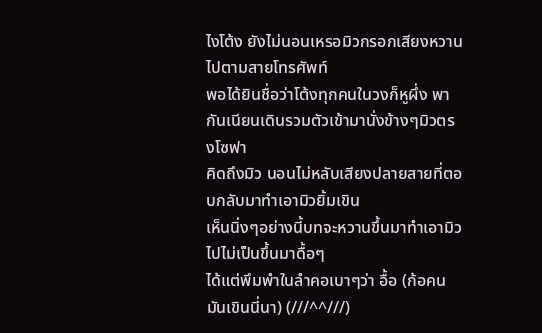ไงโต้ง ยังไม่นอนเหรอมิวกรอกเสียงหวานไปตามสายโทรศัพท์
พอได้ยินชื่อว่าโต้งทุกคนในวงก็หูผึ่ง พากันเนียนเดินรวมตัวเข้ามานั่งข้างๆมิวตรงโซฟา
คิดถึงมิว นอนไม่หลับเสียงปลายสายที่ตอบกลับมาทำเอามิวยิ้มเขิน
เห็นนิ่งๆอย่างนี้บทจะหวานขึ้นมาทำเอามิวไปไม่เป็นขึ้นมาดื้อๆ
ได้แต่พึมพำในลำคอเบาๆว่า อื้อ (ก้อคนมันเขินนี่นา) (///^^///)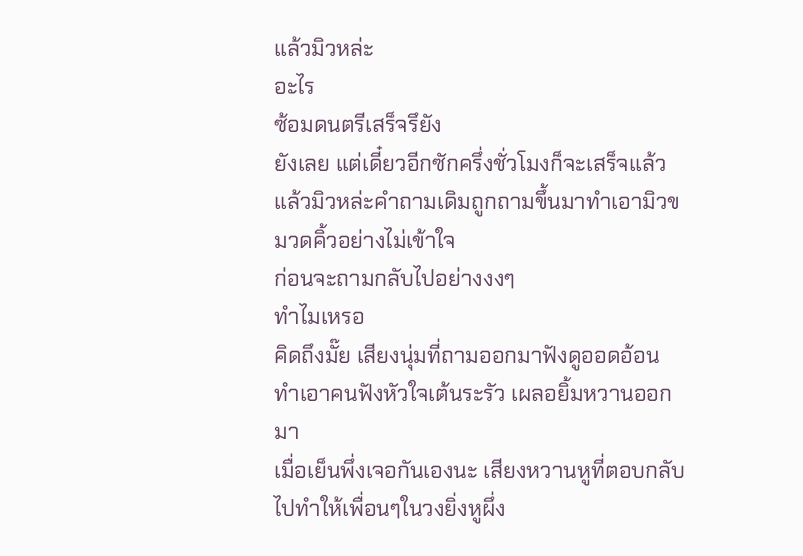แล้วมิวหล่ะ
อะไร
ซ้อมดนตรีเสร็จรึยัง
ยังเลย แต่เดี๋ยวอีกซักครึ่งชั่วโมงก็จะเสร็จแล้ว
แล้วมิวหล่ะคำถามเดิมถูกถามขึ้นมาทำเอามิวขมวดคิ้วอย่างไม่เข้าใจ
ก่อนจะถามกลับไปอย่างงงๆ
ทำไมเหรอ
คิดถึงมั๊ย เสียงนุ่มที่ถามออกมาฟังดูออดอ้อน ทำเอาคนฟังหัวใจเต้นระรัว เผลอยิ้มหวานออกมา
เมื่อเย็นพึ่งเจอกันเองนะ เสียงหวานหูที่ตอบกลับไปทำให้เพื่อนๆในวงยิ่งหูผึ่ง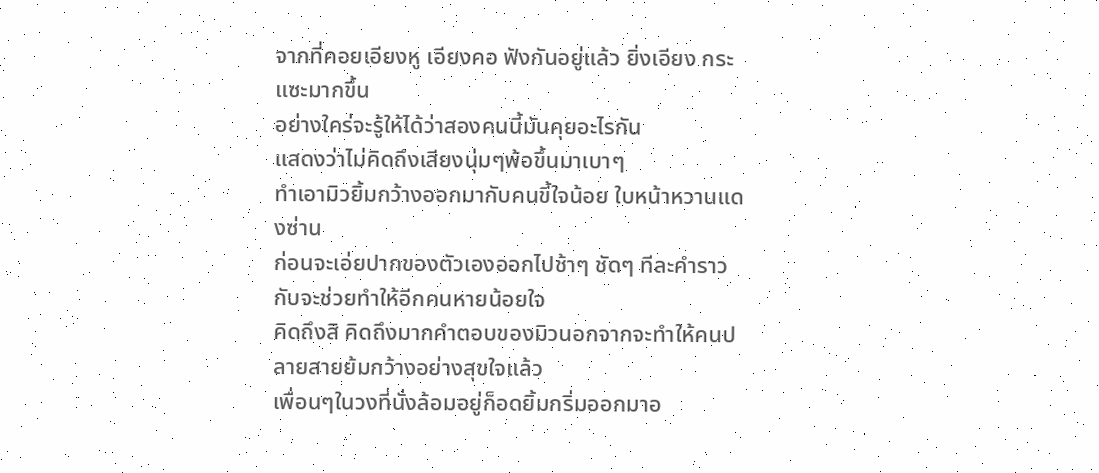จากที่คอยเอียงหู เอียงคอ ฟังกันอยู่แล้ว ยิ่งเอียง กระแซะมากขึ้น
อย่างใคร่จะรู้ให้ได้ว่าสองคนนี้มันคุยอะไรกัน
แสดงว่าไม่คิดถึงเสียงนุ่มๆพ้อขึ้นมาเบาๆ
ทำเอามิวยิ้มกว้างออกมากับคนขี้ใจน้อย ใบหน้าหวานแดงซ่าน
ก่อนจะเอ่ยปากของตัวเองออกไปช้าๆ ชัดๆ ทีละคำราวกับจะช่วยทำให้อีกคนหายน้อยใจ
คิดถึงสิ คิดถึงมากคำตอบของมิวนอกจากจะทำให้คนปลายสายย้มกว้างอย่างสุขใจแล้ว
เพื่อนๆในวงที่นั่งล้อมอยู่ก็อดยิ้มกริ่มออกมาอ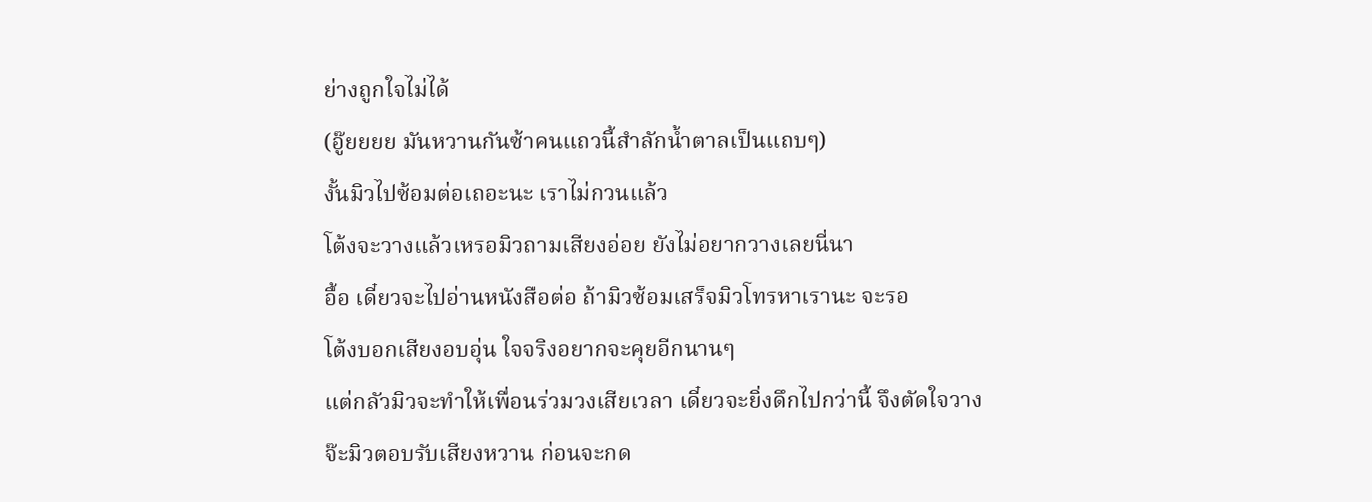ย่างถูกใจไม่ได้
(อู๊ยยยย มันหวานกันซ้าคนแถวนี้สำลักน้ำตาลเป็นแถบๆ)
งั้นมิวไปซ้อมต่อเถอะนะ เราไม่กวนแล้ว
โต้งจะวางแล้วเหรอมิวถามเสียงอ่อย ยังไม่อยากวางเลยนี่นา
อื้อ เดี๋ยวจะไปอ่านหนังสือต่อ ถ้ามิวซ้อมเสร็จมิวโทรหาเรานะ จะรอ
โต้งบอกเสียงอบอุ่น ใจจริงอยากจะคุยอีกนานๆ
แต่กลัวมิวจะทำให้เพื่อนร่วมวงเสียเวลา เดี๋ยวจะยิ่งดึกไปกว่านี้ จึงตัดใจวาง
จ๊ะมิวตอบรับเสียงหวาน ก่อนจะกด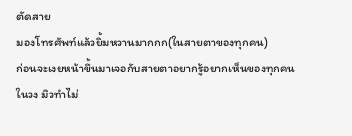ตัดสาย
มองโทรศัพท์แล้วยิ้มหวานมากกก(ในสายตาของทุกคน)
ก่อนจะเงยหน้าขึ้นมาเจอกับสายตาอยากรู้อยากเห็นของทุกคนในวง มิวทำไม่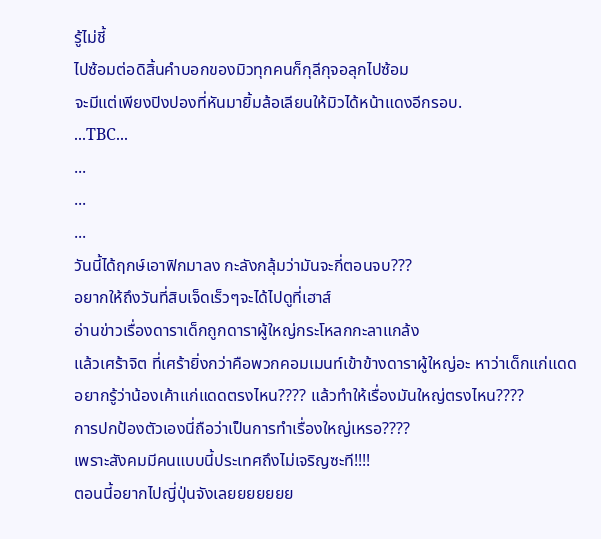รู้ไม่ชี้
ไปซ้อมต่อดิสิ้นคำบอกของมิวทุกคนก็กุลีกุจอลุกไปซ้อม
จะมีแต่เพียงปิงปองที่หันมายิ้มล้อเลียนให้มิวได้หน้าแดงอีกรอบ.
...TBC...
...
...
...
วันนี้ได้ฤกษ์เอาฟิกมาลง กะลังกลุ้มว่ามันจะกี่ตอนจบ???
อยากให้ถึงวันที่สิบเจ็ดเร็วๆจะได้ไปดูที่เฮาส์
อ่านข่าวเรื่องดาราเด็กถูกดาราผู้ใหญ่กระโหลกกะลาแกล้ง
แล้วเศร้าจิต ที่เศร้ายิ่งกว่าคือพวกคอมเมนท์เข้าข้างดาราผู้ใหญ่อะ หาว่าเด็กแก่แดด
อยากรู้ว่าน้องเค้าแก่แดดตรงไหน???? แล้วทำให้เรื่องมันใหญ่ตรงไหน????
การปกป้องตัวเองนี่ถือว่าเป็นการทำเรื่องใหญ่เหรอ????
เพราะสังคมมีคนแบบนี้ประเทศถึงไม่เจริญซะที!!!!
ตอนนี้อยากไปญี่ปุ่นจังเลยยยยยยย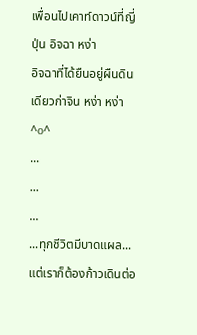เพื่อนไปเคาท์ดาวน์ที่ญี่ปุ่น อิจฉา หง่า
อิจฉาที่ได้ยืนอยู่ผืนดินเดียวก่าจิน หง่า หง่า ^o^
...
...
...
...ทุกชีวิตมีบาดแผล... แต่เราก็ต้องก้าวเดินต่อ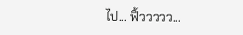ไป... ฟิ้ววววว...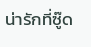น่ารักที่ซู๊ด